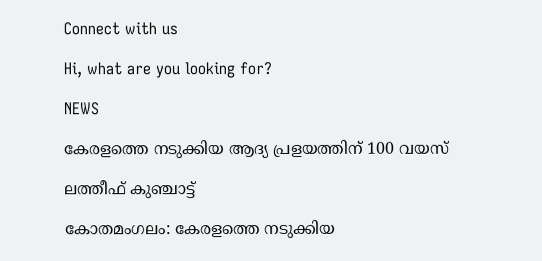Connect with us

Hi, what are you looking for?

NEWS

കേരളത്തെ നടുക്കിയ ആദ്യ പ്രളയത്തിന് 100 വയസ്

ലത്തീഫ് കുഞ്ചാട്ട്

കോതമംഗലം: കേരളത്തെ നടുക്കിയ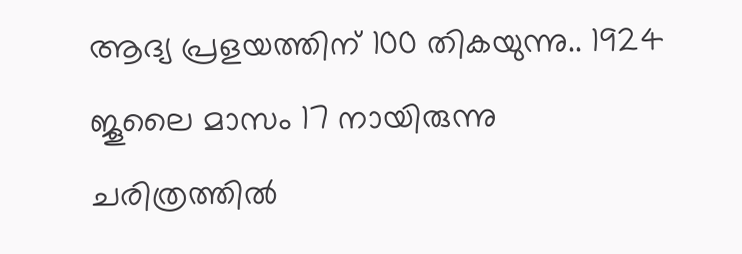ആദ്യ പ്രളയത്തിന് 100 തികയുന്നു.. 1924 ജൂലൈ മാസം 17 നായിരുന്നു
ചരിത്രത്തിൽ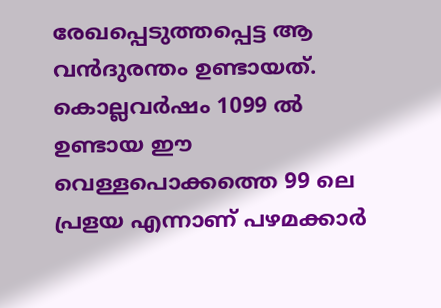രേഖപ്പെടുത്തപ്പെട്ട ആ വൻദുരന്തം ഉണ്ടായത്. കൊല്ലവർഷം 1099 ൽ ഉണ്ടായ ഈ വെള്ളപൊക്കത്തെ 99 ലെ പ്രളയ എന്നാണ് പഴമക്കാർ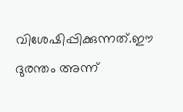വിശേഷിപ്പിക്കുന്നത്.ഈ ദുരന്തം അന്ന്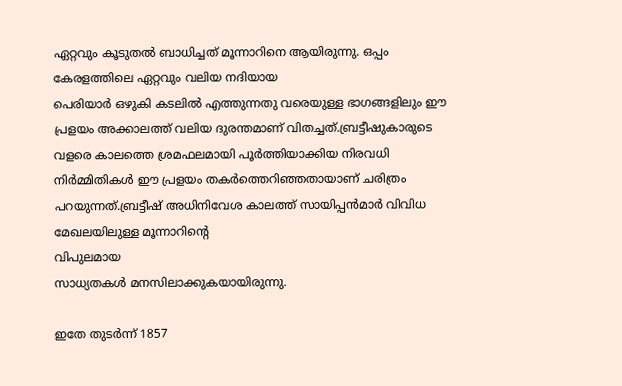ഏറ്റവും കൂടുതൽ ബാധിച്ചത് മൂന്നാറിനെ ആയിരുന്നു. ഒപ്പം കേരളത്തിലെ ഏറ്റവും വലിയ നദിയായ
പെരിയാർ ഒഴുകി കടലിൽ എത്തുന്നതു വരെയുള്ള ഭാഗങ്ങളിലും ഈ പ്രളയം അക്കാലത്ത് വലിയ ദുരന്തമാണ് വിതച്ചത്.ബ്രട്ടീഷുകാരുടെ വളരെ കാലത്തെ ശ്രമഫലമായി പൂർത്തിയാക്കിയ നിരവധി നിർമ്മിതികൾ ഈ പ്രളയം തകർത്തെറിഞ്ഞതായാണ് ചരിത്രം പറയുന്നത്.ബ്രട്ടീഷ് അധിനിവേശ കാലത്ത് സായിപ്പൻമാർ വിവിധ മേഖലയിലുള്ള മൂന്നാറിന്റെ
വിപുലമായ
സാധ്യതകൾ മനസിലാക്കുകയായിരുന്നു.

ഇതേ തുടർന്ന് 1857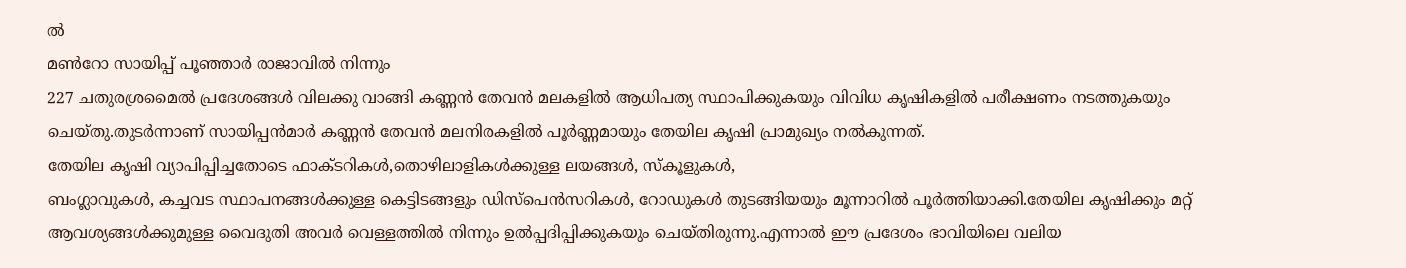ൽ
മൺറോ സായിപ്പ് പൂഞ്ഞാർ രാജാവിൽ നിന്നും
227 ചതുരശ്രമൈൽ പ്രദേശങ്ങൾ വിലക്കു വാങ്ങി കണ്ണൻ തേവൻ മലകളിൽ ആധിപത്യ സ്ഥാപിക്കുകയും വിവിധ കൃഷികളിൽ പരീക്ഷണം നടത്തുകയും ചെയ്തു.തുടർന്നാണ് സായിപ്പൻമാർ കണ്ണൻ തേവൻ മലനിരകളിൽ പൂർണ്ണമായും തേയില കൃഷി പ്രാമുഖ്യം നൽകുന്നത്.
തേയില കൃഷി വ്യാപിപ്പിച്ചതോടെ ഫാക്ടറികൾ,തൊഴിലാളികൾക്കുള്ള ലയങ്ങൾ, സ്കൂളുകൾ,
ബംഗ്ലാവുകൾ, കച്ചവട സ്ഥാപനങ്ങൾക്കുള്ള കെട്ടിടങ്ങളും ഡിസ്പെൻസറികൾ, റോഡുകൾ തുടങ്ങിയയും മൂന്നാറിൽ പൂർത്തിയാക്കി.തേയില കൃഷിക്കും മറ്റ് ആവശ്യങ്ങൾക്കുമുള്ള വൈദുതി അവർ വെള്ളത്തിൽ നിന്നും ഉൽപ്പദിപ്പിക്കുകയും ചെയ്തിരുന്നു.എന്നാൽ ഈ പ്രദേശം ഭാവിയിലെ വലിയ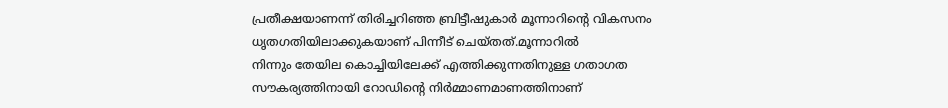പ്രതീക്ഷയാണന്ന് തിരിച്ചറിഞ്ഞ ബ്രിട്ടീഷുകാർ മൂന്നാറിന്റെ വികസനം ധൃതഗതിയിലാക്കുകയാണ് പിന്നീട് ചെയ്തത്.മൂന്നാറിൽ
നിന്നും തേയില കൊച്ചിയിലേക്ക് എത്തിക്കുന്നതിനുള്ള ഗതാഗത സൗകര്യത്തിനായി റോഡിന്റെ നിർമ്മാണമാണത്തിനാണ്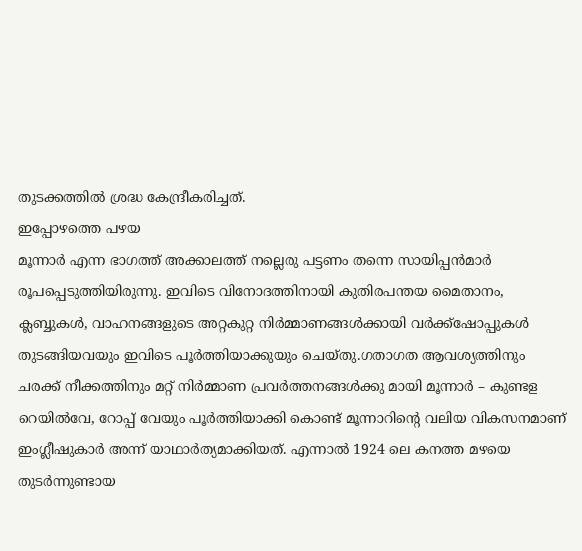തുടക്കത്തിൽ ശ്രദ്ധ കേന്ദ്രീകരിച്ചത്.
ഇപ്പോഴത്തെ പഴയ
മൂന്നാർ എന്ന ഭാഗത്ത് അക്കാലത്ത് നല്ലെരു പട്ടണം തന്നെ സായിപ്പൻമാർ രൂപപ്പെടുത്തിയിരുന്നു. ഇവിടെ വിനോദത്തിനായി കുതിരപന്തയ മൈതാനം, ക്ലബ്ബുകൾ, വാഹനങ്ങളുടെ അറ്റകുറ്റ നിർമ്മാണങ്ങൾക്കായി വർക്ക്ഷോപ്പുകൾ
തുടങ്ങിയവയും ഇവിടെ പൂർത്തിയാക്കുയും ചെയ്തു.ഗതാഗത ആവശ്യത്തിനും ചരക്ക് നീക്കത്തിനും മറ്റ് നിർമ്മാണ പ്രവർത്തനങ്ങൾക്കു മായി മൂന്നാർ – കുണ്ടള റെയിൽവേ, റോപ്പ് വേയും പൂർത്തിയാക്കി കൊണ്ട് മൂന്നാറിന്റെ വലിയ വികസനമാണ് ഇംഗ്ലീഷുകാർ അന്ന് യാഥാർത്യമാക്കിയത്. എന്നാൽ 1924 ലെ കനത്ത മഴയെ തുടർന്നുണ്ടായ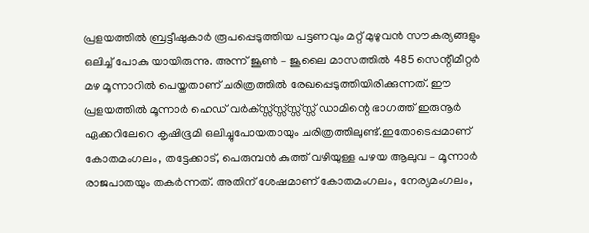പ്രളയത്തിൽ ബ്രട്ടീഷുകാർ രൂപപ്പെടുത്തിയ പട്ടണവും മറ്റ് മുഴുവൻ സൗകര്യങ്ങളും ഒലിച്ച് പോകു യായിരുന്നു. അന്ന് ജൂൺ – ജൂലൈ മാസത്തിൽ 485 സെന്റീമീറ്റർ മഴ മൂന്നാറിൽ പെയ്തതാണ് ചരിത്രത്തിൽ രേഖപ്പെടുത്തിയിരിക്കുന്നത്. ഈ പ്രളയത്തിൽ മൂന്നാർ ഹെഡ് വർക്സ്സ്സ്സ്സ്സ്സ്സ് ഡാമിന്റെ ഭാഗത്ത് ഇരുനൂർ ഏക്കറിലേറെ കൃഷിഭൂമി ഒലിച്ചുപോയതായും ചരിത്രത്തിലുണ്ട്.ഇതോടെപ്പമാണ് കോതമംഗലം, തട്ടേക്കാട്, പെരുമ്പൻ കുത്ത് വഴിയുള്ള പഴയ ആലുവ – മൂന്നാർ രാജപാതയും തകർന്നത്. അതിന് ശേഷമാണ് കോതമംഗലം, നേര്യമംഗലം,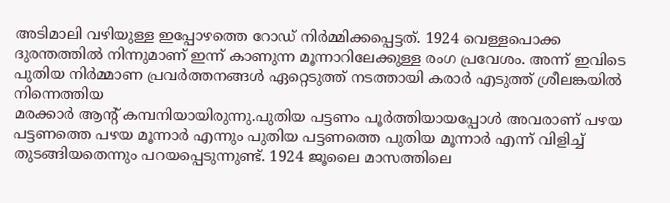അടിമാലി വഴിയുള്ള ഇപ്പോഴത്തെ റോഡ് നിർമ്മിക്കപ്പെട്ടത്. 1924 വെള്ളപൊക്ക ദുരന്തത്തിൽ നിന്നുമാണ് ഇന്ന് കാണുന്ന മൂന്നാറിലേക്കുള്ള രംഗ പ്രവേശം. അന്ന് ഇവിടെ പുതിയ നിർമ്മാണ പ്രവർത്തനങ്ങൾ ഏറ്റെടുത്ത് നടത്തായി കരാർ എടുത്ത് ശ്രീലങ്കയിൽ നിന്നെത്തിയ
മരക്കാർ ആന്റ് കമ്പനിയായിരുന്നു.പുതിയ പട്ടണം പൂർത്തിയായപ്പോൾ അവരാണ് പഴയ പട്ടണത്തെ പഴയ മൂന്നാർ എന്നും പുതിയ പട്ടണത്തെ പുതിയ മൂന്നാർ എന്ന് വിളിച്ച് തുടങ്ങിയതെന്നും പറയപ്പെടുന്നുണ്ട്. 1924 ജൂലൈ മാസത്തിലെ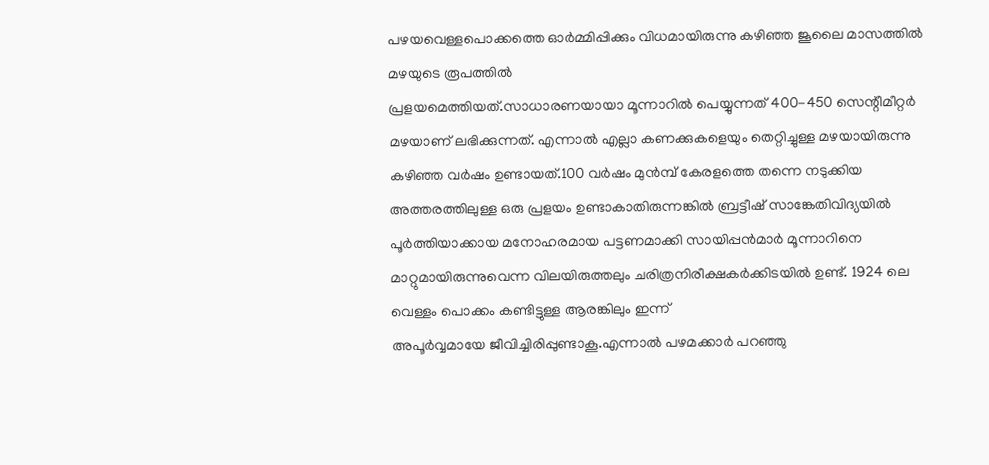പഴയവെള്ളപൊക്കത്തെ ഓർമ്മിപ്പിക്കും വിധമായിരുന്നു കഴിഞ്ഞ ജൂലൈ മാസത്തിൽ മഴയുടെ രൂപത്തിൽ
പ്രളയമെത്തിയത്.സാധാരണയായാ മൂന്നാറിൽ പെയ്യുന്നത് 400-450 സെന്റീമീറ്റർ മഴയാണ് ലഭിക്കുന്നത്. എന്നാൽ എല്ലാ കണക്കുകളെയും തെറ്റിച്ചുള്ള മഴയായിരുന്നു കഴിഞ്ഞ വർഷം ഉണ്ടായത്.100 വർഷം മുൻമ്പ് കേരളത്തെ തന്നെ നടുക്കിയ അത്തരത്തിലുള്ള ഒരു പ്രളയം ഉണ്ടാകാതിരുന്നങ്കിൽ ബ്രട്ടീഷ് സാങ്കേതിവിദ്യയിൽ പൂർത്തിയാക്കായ മനോഹരമായ പട്ടണമാക്കി സായിപ്പൻമാർ മൂന്നാറിനെ മാറ്റുമായിരുന്നുവെന്ന വിലയിരുത്തലും ചരിത്രനിരീക്ഷകർക്കിടയിൽ ഉണ്ട്. 1924 ലെ വെള്ളം പൊക്കം കണ്ടിട്ടുള്ള ആരങ്കിലും ഇന്ന്
അപൂർവ്വമായേ ജീവിച്ചിരിപ്പുണ്ടാകൂ.എന്നാൽ പഴമക്കാർ പറഞ്ഞു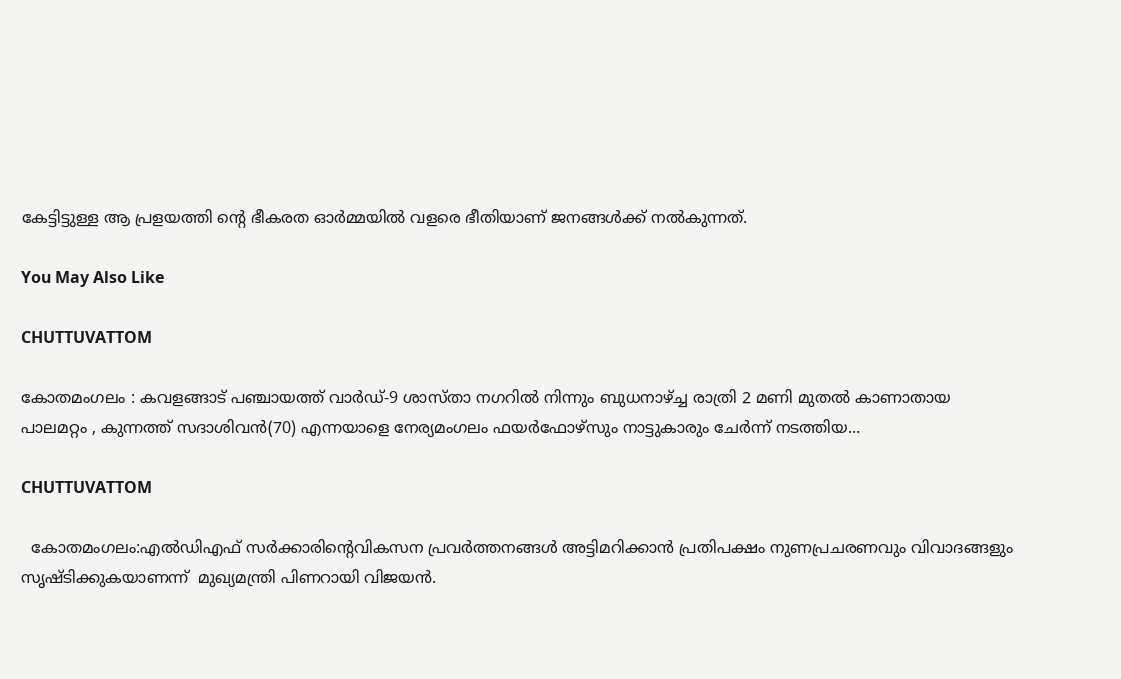കേട്ടിട്ടുള്ള ആ പ്രളയത്തി ന്റെ ഭീകരത ഓർമ്മയിൽ വളരെ ഭീതിയാണ് ജനങ്ങൾക്ക് നൽകുന്നത്.

You May Also Like

CHUTTUVATTOM

കോതമംഗലം : കവളങ്ങാട് പഞ്ചായത്ത് വാർഡ്-9 ശാസ്താ നഗറിൽ നിന്നും ബുധനാഴ്ച്ച രാത്രി 2 മണി മുതൽ കാണാതായ പാലമറ്റം , കുന്നത്ത് സദാശിവൻ(70) എന്നയാളെ നേര്യമംഗലം ഫയർഫോഴ്സും നാട്ടുകാരും ചേർന്ന് നടത്തിയ...

CHUTTUVATTOM

  കോതമംഗലം:എൽഡിഎഫ് സർക്കാരിന്റെവികസന പ്രവർത്തനങ്ങൾ അട്ടിമറിക്കാൻ പ്രതിപക്ഷം നുണപ്രചരണവും വിവാദങ്ങളും സൃഷ്ടിക്കുകയാണന്ന്  മുഖ്യമന്ത്രി പിണറായി വിജയൻ.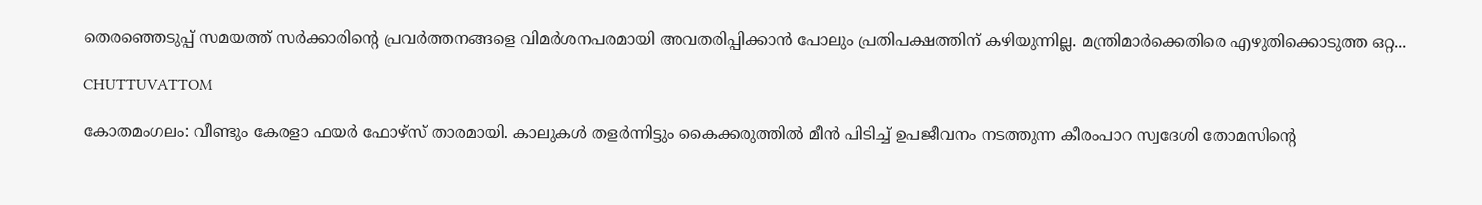തെരഞ്ഞെടുപ്പ് സമയത്ത് സർക്കാരിന്റെ പ്രവർത്തനങ്ങളെ വിമർശനപരമായി അവതരിപ്പിക്കാൻ പോലും പ്രതിപക്ഷത്തിന് കഴിയുന്നില്ല. മന്ത്രിമാർക്കെതിരെ എഴുതിക്കൊടുത്ത ഒറ്റ...

CHUTTUVATTOM

കോതമംഗലം: വീണ്ടും കേരളാ ഫയർ ഫോഴ്സ് താരമായി. കാലുകൾ തളർന്നിട്ടും കൈക്കരുത്തിൽ മീൻ പിടിച്ച് ഉപജീവനം നടത്തുന്ന കീരംപാറ സ്വദേശി തോമസിൻ്റെ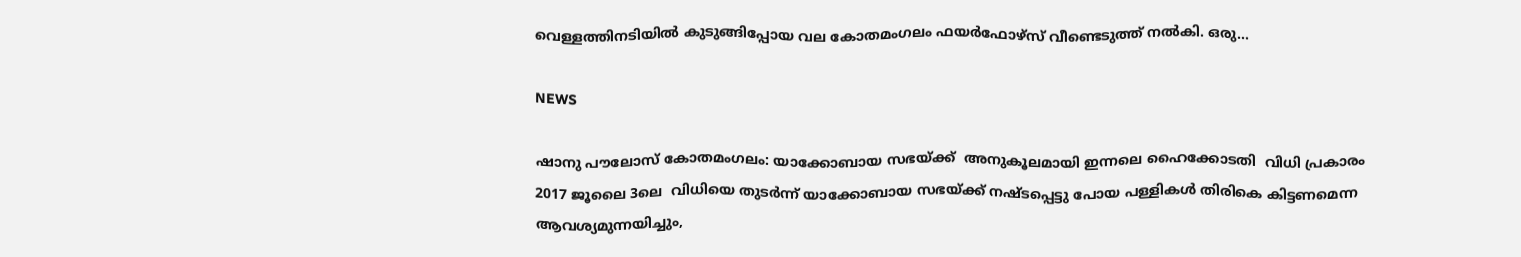വെള്ളത്തിനടിയിൽ കുടുങ്ങിപ്പോയ വല കോതമംഗലം ഫയർഫോഴ്സ് വീണ്ടെടുത്ത് നൽകി. ഒരു...

NEWS

ഷാനു പൗലോസ് കോതമംഗലം: യാക്കോബായ സഭയ്ക്ക്  അനുകൂലമായി ഇന്നലെ ഹൈക്കോടതി  വിധി പ്രകാരം 2017 ജൂലൈ 3ലെ  വിധിയെ തുടർന്ന് യാക്കോബായ സഭയ്ക്ക് നഷ്ടപ്പെട്ടു പോയ പള്ളികൾ തിരികെ കിട്ടണമെന്ന ആവശ്യമുന്നയിച്ചും,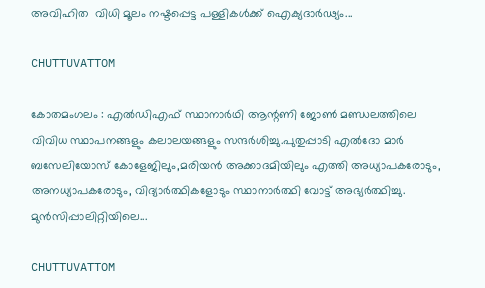അവിഹിത  വിധി മൂലം നഷ്ടപ്പെട്ട പള്ളികൾക്ക് ഐക്യദാർഢ്യം...

CHUTTUVATTOM

കോതമംഗലം : എൽഡിഎഫ് സ്ഥാനാർഥി ആന്റണി ജോൺ മണ്ഡലത്തിലെ വിവിധ സ്ഥാപനങ്ങളും കലാലയങ്ങളും സന്ദർശിച്ചു.പുതുപ്പാടി എൽദോ മാർ ബസേലിയോസ് കോളേജിലും,മരിയൻ അക്കാദമിയിലും എത്തി അധ്യാപകരോടും, അനധ്യാപകരോടും, വിദ്യാർത്ഥികളോടും സ്ഥാനാർത്ഥി വോട്ട് അഭ്യർത്ഥിച്ചു. മുൻസിപ്പാലിറ്റിയിലെ...

CHUTTUVATTOM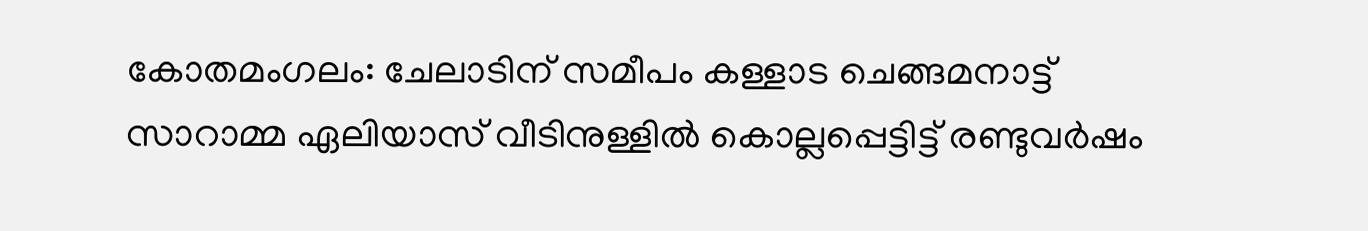കോതമംഗലം: ചേലാടിന് സമീപം കള്ളാട ചെങ്ങമനാട്ട് സാറാമ്മ ഏലിയാസ് വീടിനുള്ളില്‍ കൊല്ലപ്പെട്ടിട്ട് രണ്ടുവര്‍ഷം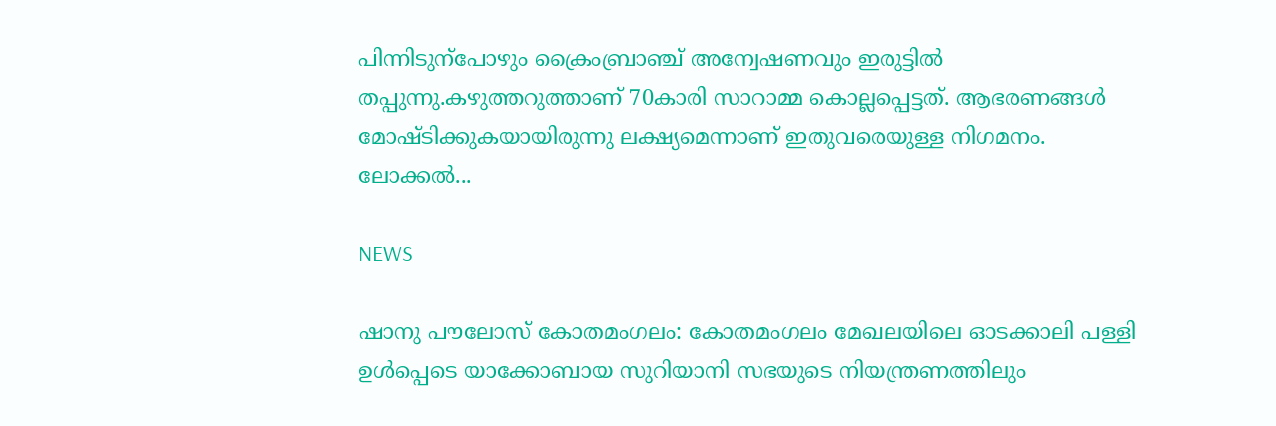പിന്നിടുന്‌പോഴും ക്രൈംബ്രാഞ്ച് അന്വേഷണവും ഇരുട്ടില്‍ തപ്പുന്നു.കഴുത്തറുത്താണ് 70കാരി സാറാമ്മ കൊല്ലപ്പെട്ടത്. ആഭരണങ്ങള്‍ മോഷ്ടിക്കുകയായിരുന്നു ലക്ഷ്യമെന്നാണ് ഇതുവരെയുള്ള നിഗമനം. ലോക്കല്‍...

NEWS

ഷാനു പൗലോസ് കോതമംഗലം: കോതമംഗലം മേഖലയിലെ ഓടക്കാലി പള്ളി ഉൾപ്പെടെ യാക്കോബായ സുറിയാനി സഭയുടെ നിയന്ത്രണത്തിലും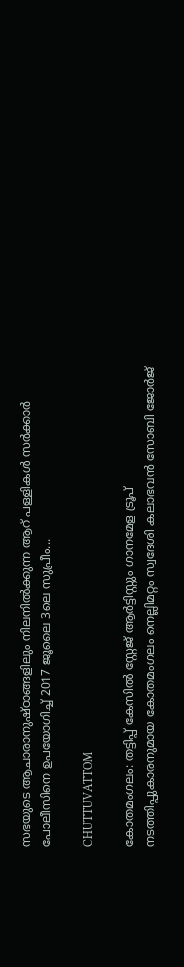സഭയുടെ ആചാരാനുഷ്ഠാങ്ങളിലും നിലനിൽക്കുന്ന ആറ് പള്ളികൾ സർക്കാർ പോലീസിനെ ഉപയോഗിച്ച് 2017 ജൂലൈ 3ലെ സുപ്രീം...

CHUTTUVATTOM

കോതമംഗലം: തട്ടിപ്പ് കേസില്‍ സ്റ്റേജ് ആര്‍ട്ടിസ്റ്റും ഗാനമേള ട്രൂപ് നടത്തിപ്പുകാരനുമായ കോതമംഗലം നെല്ലിമറ്റം സ്വദേശി കലാഭവന്‍ സോബി ജോര്‍ജ്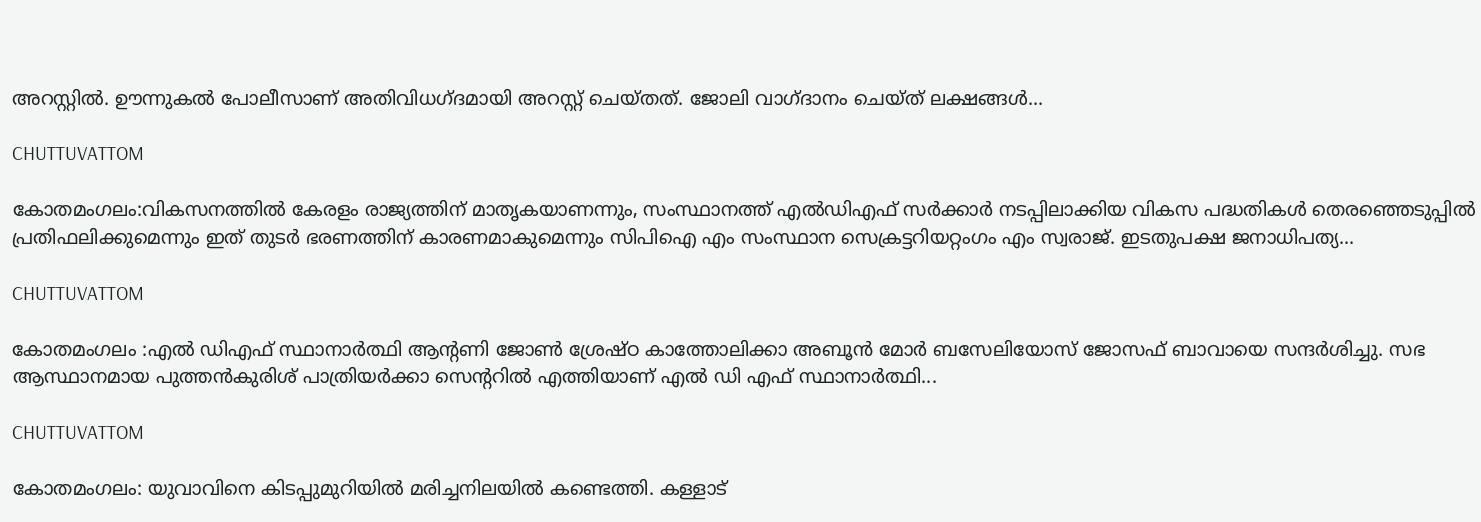അറസ്റ്റില്‍. ഊന്നുകല്‍ പോലീസാണ് അതിവിധഗ്ദമായി അറസ്റ്റ് ചെയ്തത്. ജോലി വാഗ്ദാനം ചെയ്ത് ലക്ഷങ്ങള്‍...

CHUTTUVATTOM

കോതമംഗലം:വികസനത്തിൽ കേരളം രാജ്യത്തിന് മാതൃകയാണന്നും, സംസ്ഥാനത്ത് എൽഡിഎഫ് സർക്കാർ നടപ്പിലാക്കിയ വികസ പദ്ധതികൾ തെരഞ്ഞെടുപ്പിൽ പ്രതിഫലിക്കുമെന്നും ഇത് തുടർ ഭരണത്തിന് കാരണമാകുമെന്നും സിപിഐ എം സംസ്ഥാന സെക്രട്ടറിയറ്റംഗം എം സ്വരാജ്. ഇടതുപക്ഷ ജനാധിപത്യ...

CHUTTUVATTOM

കോതമംഗലം :എൽ ഡിഎഫ് സ്ഥാനാർത്ഥി ആന്റണി ജോൺ ശ്രേഷ്ഠ കാത്തോലിക്കാ അബൂൻ മോർ ബസേലിയോസ് ജോസഫ് ബാവായെ സന്ദർശിച്ചു. സഭ ആസ്ഥാനമായ പുത്തൻകുരിശ് പാത്രിയർക്കാ സെന്ററിൽ എത്തിയാണ് എൽ ഡി എഫ് സ്ഥാനാർത്ഥി...

CHUTTUVATTOM

കോതമംഗലം: യുവാവിനെ കിടപ്പുമുറിയില്‍ മരിച്ചനിലയില്‍ കണ്ടെത്തി. കള്ളാട്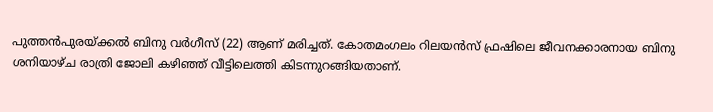പുത്തന്‍പുരയ്ക്കല്‍ ബിനു വര്‍ഗീസ് (22) ആണ് മരിച്ചത്. കോതമംഗലം റിലയന്‍സ് ഫ്രഷിലെ ജീവനക്കാരനായ ബിനു ശനിയാഴ്ച രാത്രി ജോലി കഴിഞ്ഞ് വീട്ടിലെത്തി കിടന്നുറങ്ങിയതാണ്.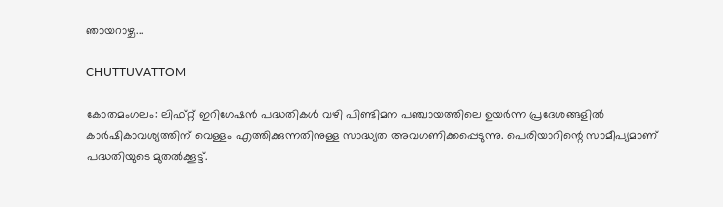ഞായറാഴ്ച...

CHUTTUVATTOM

കോതമംഗലം: ലിഫ്റ്റ് ഇറിഗേഷൻ പദ്ധതികൾ വഴി പിണ്ടിമന പഞ്ചായത്തിലെ ഉയർന്ന പ്രദേശങ്ങളിൽ കാർഷികാവശ്യത്തിന് വെള്ളം എത്തിക്കുന്നതിനുള്ള സാദ്ധ്യത അവഗണിക്കപ്പെടുന്നു. പെരിയാറിന്റെ സാമീപ്യമാണ് പദ്ധതിയുടെ മുതൽക്കൂട്ട്.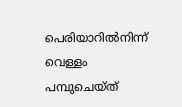പെരിയാറിൽനിന്ന് വെള്ളം പമ്പുചെയ്ത്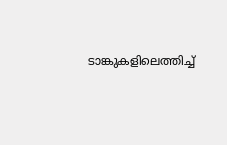ടാങ്കുകളിലെത്തിച്ച്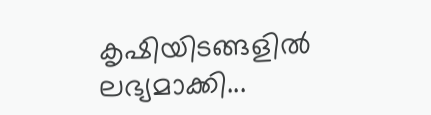കൃഷിയിടങ്ങളിൽ ലഭ്യമാക്കി...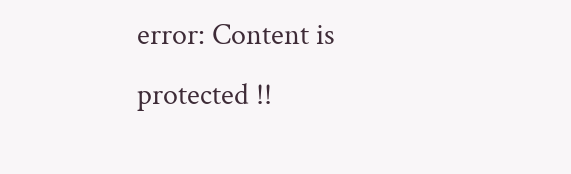error: Content is protected !!